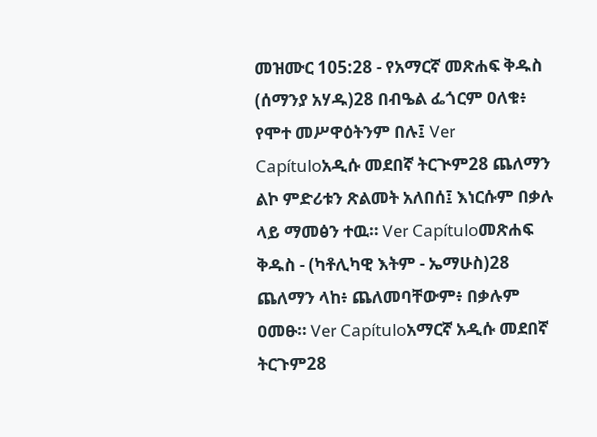መዝሙር 105:28 - የአማርኛ መጽሐፍ ቅዱስ (ሰማንያ አሃዱ)28 በብዔል ፌጎርም ዐለቁ፥ የሞተ መሥዋዕትንም በሉ፤ Ver Capítuloአዲሱ መደበኛ ትርጒም28 ጨለማን ልኮ ምድሪቱን ጽልመት አለበሰ፤ እነርሱም በቃሉ ላይ ማመፅን ተዉ። Ver Capítuloመጽሐፍ ቅዱስ - (ካቶሊካዊ እትም - ኤማሁስ)28 ጨለማን ላከ፥ ጨለመባቸውም፥ በቃሉም ዐመፁ። Ver Capítuloአማርኛ አዲሱ መደበኛ ትርጉም28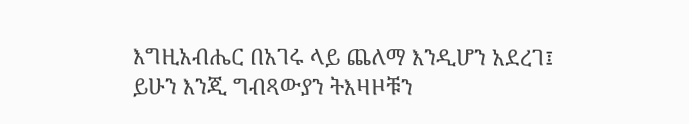እግዚአብሔር በአገሩ ላይ ጨለማ እንዲሆን አደረገ፤ ይሁን እንጂ ግብጻውያን ትእዛዞቹን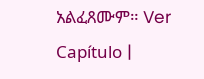አልፈጸሙም። Ver Capítulo |